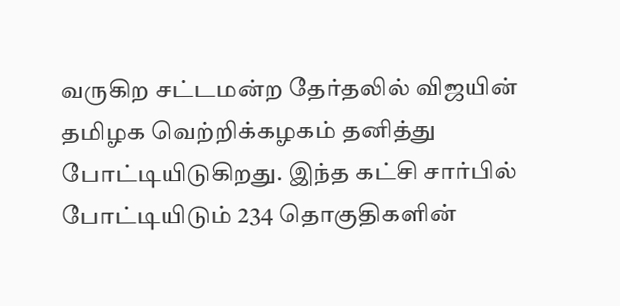வருகிற சட்டமன்ற தேர்தலில் விஜயின் தமிழக வெற்றிக்கழகம் தனித்து போட்டியிடுகிறது. இந்த கட்சி சார்பில் போட்டியிடும் 234 தொகுதிகளின்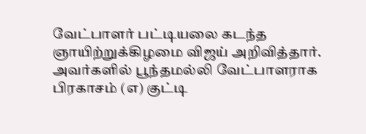வேட்பாளர் பட்டியலை கடந்த ஞாயிற்றுக்கிழமை விஜய் அறிவித்தார். அவர்களில் பூந்தமல்லி வேட்பாளராக பிரகாசம் (எ) குட்டி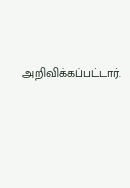அறிவிக்கப்பட்டார்.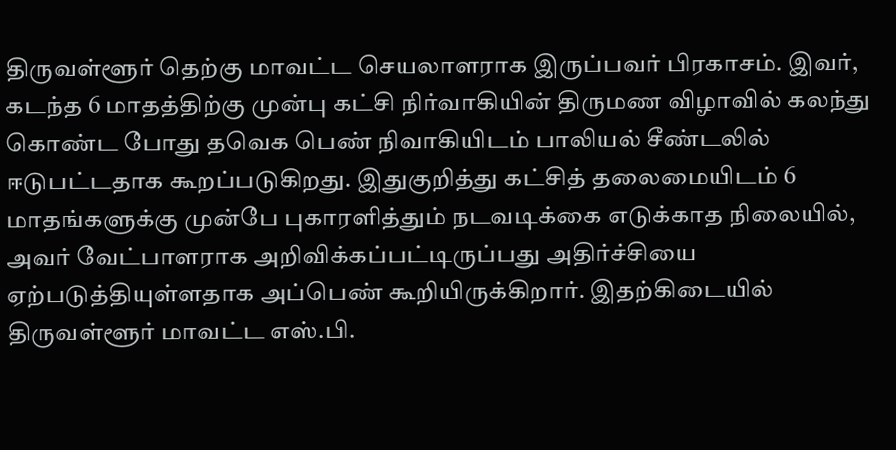திருவள்ளூர் தெற்கு மாவட்ட செயலாளராக இருப்பவர் பிரகாசம். இவர், கடந்த 6 மாதத்திற்கு முன்பு கட்சி நிர்வாகியின் திருமண விழாவில் கலந்து கொண்ட போது தவெக பெண் நிவாகியிடம் பாலியல் சீண்டலில் ஈடுபட்டதாக கூறப்படுகிறது. இதுகுறித்து கட்சித் தலைமையிடம் 6 மாதங்களுக்கு முன்பே புகாரளித்தும் நடவடிக்கை எடுக்காத நிலையில், அவர் வேட்பாளராக அறிவிக்கப்பட்டிருப்பது அதிர்ச்சியை ஏற்படுத்தியுள்ளதாக அப்பெண் கூறியிருக்கிறார். இதற்கிடையில் திருவள்ளூர் மாவட்ட எஸ்.பி.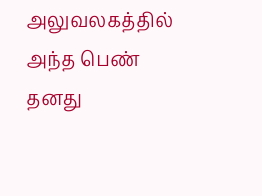அலுவலகத்தில் அந்த பெண் தனது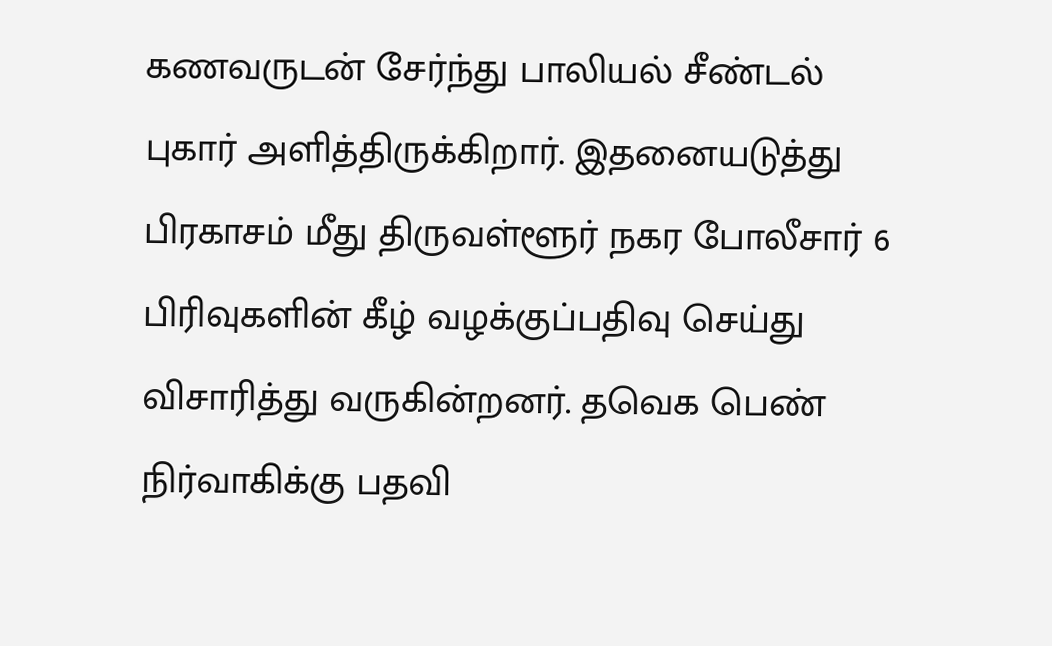கணவருடன் சேர்ந்து பாலியல் சீண்டல் புகார் அளித்திருக்கிறார். இதனையடுத்து பிரகாசம் மீது திருவள்ளூர் நகர போலீசார் 6 பிரிவுகளின் கீழ் வழக்குப்பதிவு செய்து விசாரித்து வருகின்றனர். தவெக பெண் நிர்வாகிக்கு பதவி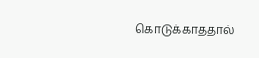கொடுக்காததால்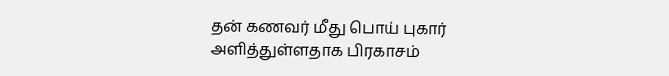தன் கணவர் மீது பொய் புகார் அளித்துள்ளதாக பிரகாசம்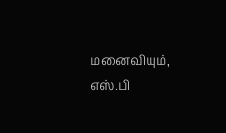மனைவியும், எஸ்.பி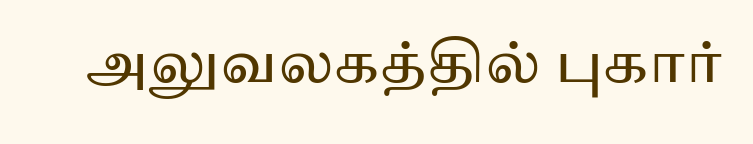அலுவலகத்தில் புகார்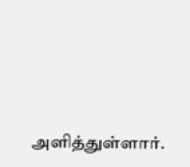அளித்துள்ளார்.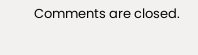Comments are closed.